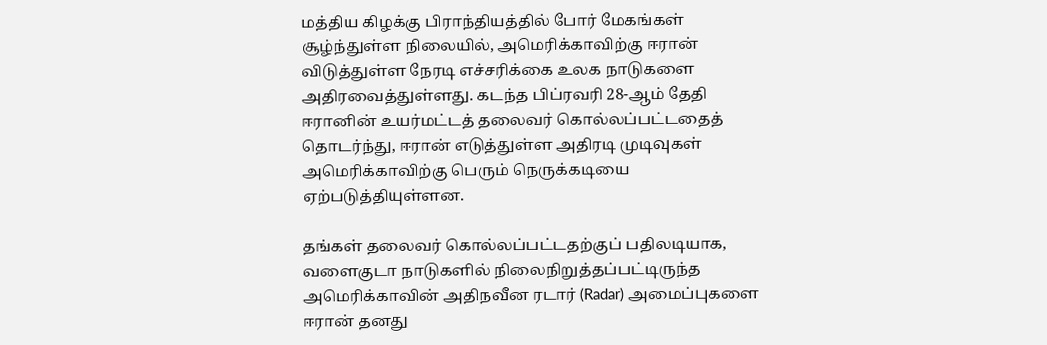மத்திய கிழக்கு பிராந்தியத்தில் போர் மேகங்கள் சூழ்ந்துள்ள நிலையில், அமெரிக்காவிற்கு ஈரான் விடுத்துள்ள நேரடி எச்சரிக்கை உலக நாடுகளை அதிரவைத்துள்ளது. கடந்த பிப்ரவரி 28-ஆம் தேதி ஈரானின் உயர்மட்டத் தலைவர் கொல்லப்பட்டதைத் தொடர்ந்து, ஈரான் எடுத்துள்ள அதிரடி முடிவுகள் அமெரிக்காவிற்கு பெரும் நெருக்கடியை ஏற்படுத்தியுள்ளன.

தங்கள் தலைவர் கொல்லப்பட்டதற்குப் பதிலடியாக, வளைகுடா நாடுகளில் நிலைநிறுத்தப்பட்டிருந்த அமெரிக்காவின் அதிநவீன ரடார் (Radar) அமைப்புகளை ஈரான் தனது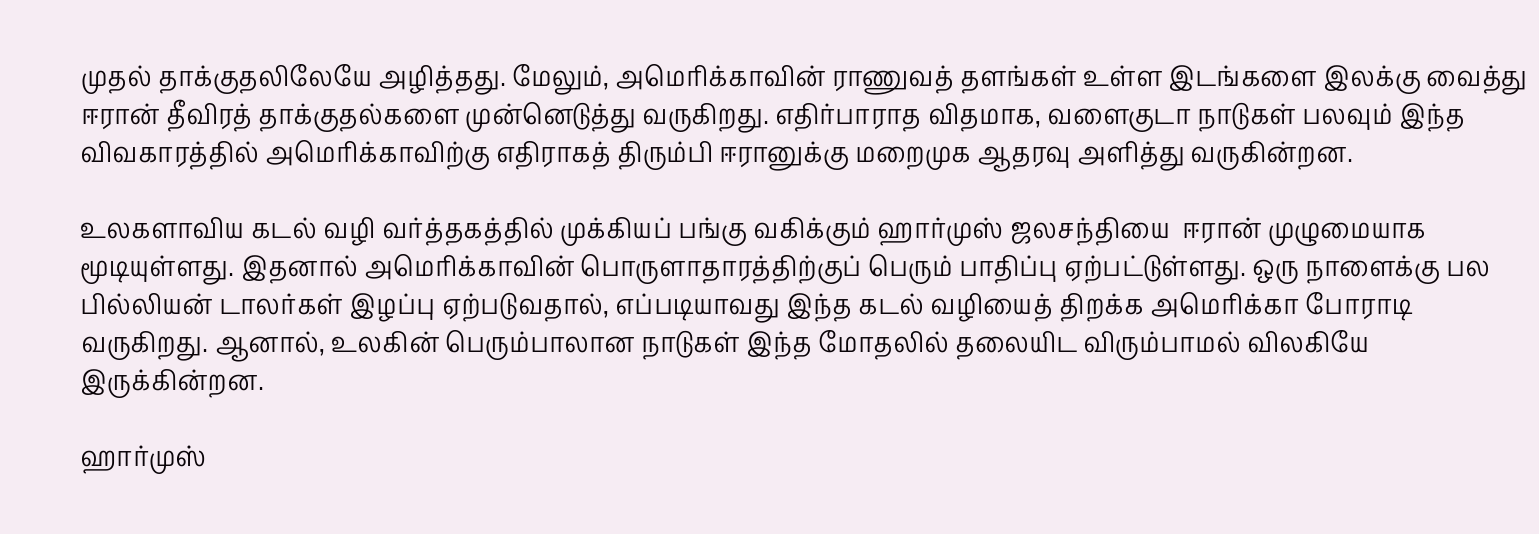முதல் தாக்குதலிலேயே அழித்தது. மேலும், அமெரிக்காவின் ராணுவத் தளங்கள் உள்ள இடங்களை இலக்கு வைத்து ஈரான் தீவிரத் தாக்குதல்களை முன்னெடுத்து வருகிறது. எதிர்பாராத விதமாக, வளைகுடா நாடுகள் பலவும் இந்த விவகாரத்தில் அமெரிக்காவிற்கு எதிராகத் திரும்பி ஈரானுக்கு மறைமுக ஆதரவு அளித்து வருகின்றன.

உலகளாவிய கடல் வழி வர்த்தகத்தில் முக்கியப் பங்கு வகிக்கும் ஹார்முஸ் ஜலசந்தியை  ஈரான் முழுமையாக மூடியுள்ளது. இதனால் அமெரிக்காவின் பொருளாதாரத்திற்குப் பெரும் பாதிப்பு ஏற்பட்டுள்ளது. ஒரு நாளைக்கு பல பில்லியன் டாலர்கள் இழப்பு ஏற்படுவதால், எப்படியாவது இந்த கடல் வழியைத் திறக்க அமெரிக்கா போராடி வருகிறது. ஆனால், உலகின் பெரும்பாலான நாடுகள் இந்த மோதலில் தலையிட விரும்பாமல் விலகியே இருக்கின்றன.

ஹார்முஸ்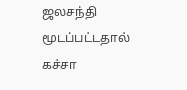ஜலசந்தி மூடப்பட்டதால் கச்சா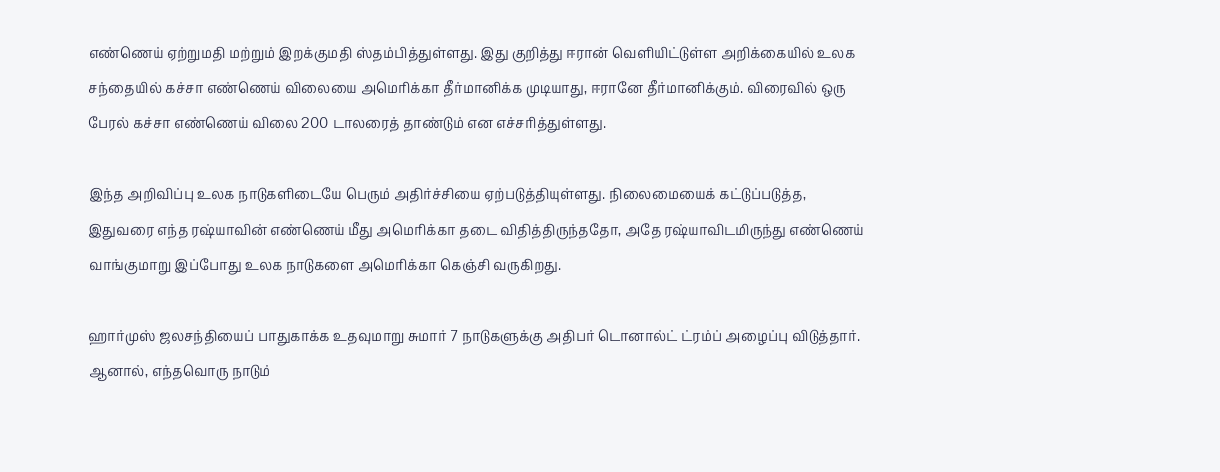எண்ணெய் ஏற்றுமதி மற்றும் இறக்குமதி ஸ்தம்பித்துள்ளது. இது குறித்து ஈரான் வெளியிட்டுள்ள அறிக்கையில் உலக சந்தையில் கச்சா எண்ணெய் விலையை அமெரிக்கா தீர்மானிக்க முடியாது, ஈரானே தீர்மானிக்கும். விரைவில் ஒரு பேரல் கச்சா எண்ணெய் விலை 200 டாலரைத் தாண்டும் என எச்சரித்துள்ளது.

இந்த அறிவிப்பு உலக நாடுகளிடையே பெரும் அதிர்ச்சியை ஏற்படுத்தியுள்ளது. நிலைமையைக் கட்டுப்படுத்த, இதுவரை எந்த ரஷ்யாவின் எண்ணெய் மீது அமெரிக்கா தடை விதித்திருந்ததோ, அதே ரஷ்யாவிடமிருந்து எண்ணெய் வாங்குமாறு இப்போது உலக நாடுகளை அமெரிக்கா கெஞ்சி வருகிறது.

ஹார்முஸ் ஜலசந்தியைப் பாதுகாக்க உதவுமாறு சுமார் 7 நாடுகளுக்கு அதிபர் டொனால்ட் ட்ரம்ப் அழைப்பு விடுத்தார். ஆனால், எந்தவொரு நாடும்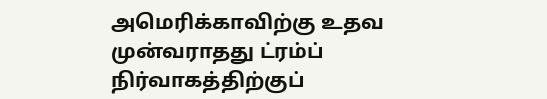அமெரிக்காவிற்கு உதவ முன்வராதது ட்ரம்ப் நிர்வாகத்திற்குப்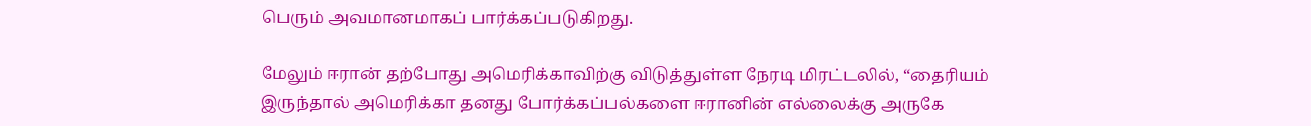பெரும் அவமானமாகப் பார்க்கப்படுகிறது.

மேலும் ஈரான் தற்போது அமெரிக்காவிற்கு விடுத்துள்ள நேரடி மிரட்டலில், “தைரியம் இருந்தால் அமெரிக்கா தனது போர்க்கப்பல்களை ஈரானின் எல்லைக்கு அருகே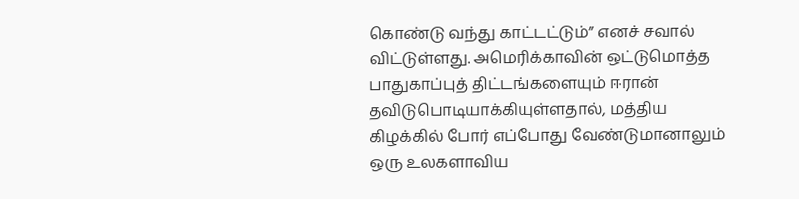கொண்டு வந்து காட்டட்டும்” எனச் சவால் விட்டுள்ளது. அமெரிக்காவின் ஒட்டுமொத்த பாதுகாப்புத் திட்டங்களையும் ஈரான் தவிடுபொடியாக்கியுள்ளதால், மத்திய கிழக்கில் போர் எப்போது வேண்டுமானாலும் ஒரு உலகளாவிய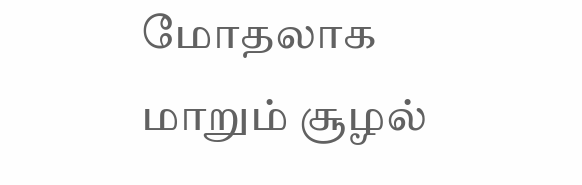மோதலாக மாறும் சூழல்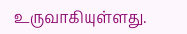உருவாகியுள்ளது.